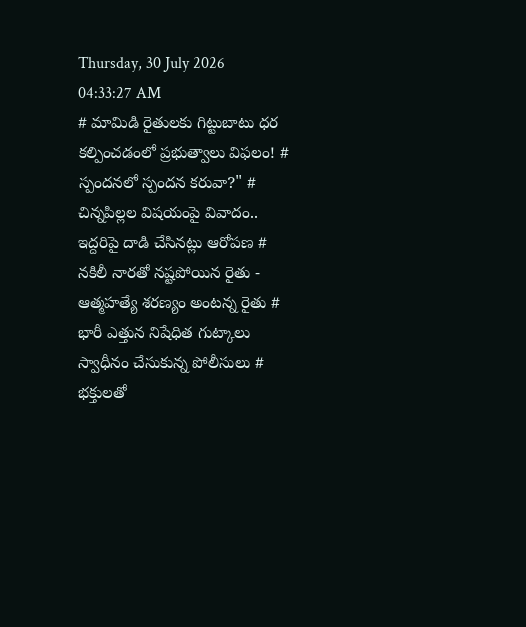Thursday, 30 July 2026 04:33:27 AM
# మామిడి రైతులకు గిట్టుబాటు ధర కల్పించడంలో ప్రభుత్వాలు విఫలం! # స్పందనలో స్పందన కరువా?" # చిన్నపిల్లల విషయంపై వివాదం.. ఇద్దరిపై దాడి చేసినట్లు ఆరోపణ # నకిలీ నారతో నష్టపోయిన రైతు - ఆత్మహత్యే శరణ్యం అంటన్న రైతు # భారీ ఎత్తున నిషేధిత గుట్కాలు స్వాధీనం చేసుకున్న పోలీసులు # భక్తులతో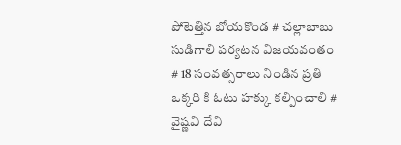పోటెత్తిన బోయకొండ # చల్లాబాబు సుడిగాలి పర్యటన విజయవంతం # 18 సంవత్సరాలు నిండిన ప్రతి ఒక్కరి కి ఓటు హక్కు కల్పించాలి # వైష్ణవి దేవి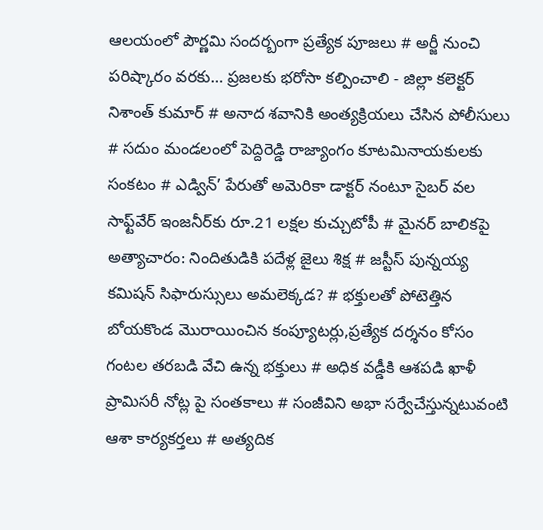ఆలయంలో పౌర్ణమి సందర్బంగా ప్రత్యేక పూజలు # అర్జీ నుంచి పరిష్కారం వరకు… ప్రజలకు భరోసా కల్పించాలి - జిల్లా కలెక్టర్ నిశాంత్ కుమార్ # అనాద శవానికి అంత్యక్రియలు చేసిన పోలీసులు # సదుం మండలంలో పెద్దిరెడ్డి రాజ్యాంగం కూటమినాయకులకు సంకటం # ఎడ్విన్’ పేరుతో అమెరికా డాక్టర్ నంటూ సైబర్ వల సాఫ్ట్‌వేర్ ఇంజనీర్‌కు రూ.21 లక్షల కుచ్చుటోపీ # మైనర్ బాలికపై అత్యాచారం: నిందితుడికి పదేళ్ల జైలు శిక్ష # జస్టీస్ పున్నయ్య కమిషన్ సిఫారుస్సులు అమలెక్కడ? # భక్తులతో పోటెత్తిన బోయకొండ మొరాయించిన కంప్యూటర్లు,ప్రత్యేక దర్శనం కోసం గంటల తరబడి వేచి ఉన్న భక్తులు # అధిక వడ్డీకి ఆశపడి ఖాళీ ప్రామిసరీ నోట్ల పై సంతకాలు # సంజీవిని అభా సర్వేచేస్తున్నటువంటి ఆశా కార్యకర్తలు # అత్యదిక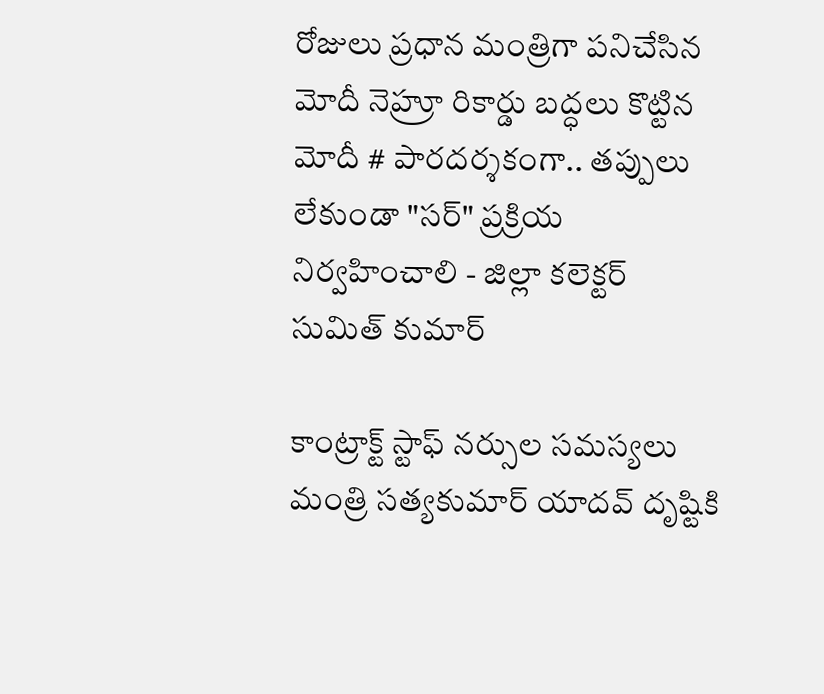రోజులు ప్రధాన మంత్రిగా పనిచేసిన మోదీ నెహ్రూ రికార్డు బద్ధలు కొట్టిన మోదీ # పారదర్శకంగా.. తప్పులు లేకుండా "సర్" ప్రక్రియ నిర్వహించాలి - జిల్లా కలెక్టర్ సుమిత్ కుమార్

కాంట్రాక్ట్ స్టాఫ్ నర్సుల సమస్యలు మంత్రి సత్యకుమార్ యాదవ్ దృష్టికి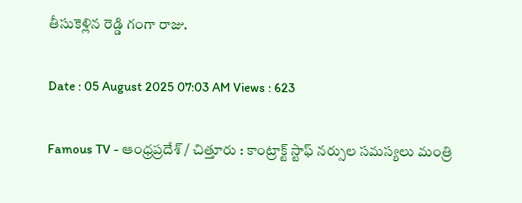తీసుకెళ్లిన రెడ్డి గంగా రాజు.

Date : 05 August 2025 07:03 AM Views : 623

Famous TV - ఆంధ్రప్రదేశ్ / చిత్తూరు : కాంట్రాక్ట్ స్టాఫ్ నర్సుల సమస్యలు మంత్రి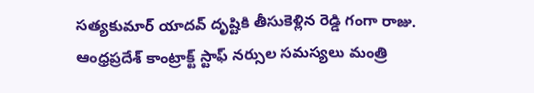సత్యకుమార్ యాదవ్ దృష్టికి తీసుకెళ్లిన రెడ్డి గంగా రాజు. ఆంధ్రప్రదేశ్ కాంట్రాక్ట్ స్టాఫ్ నర్సుల సమస్యలు మంత్రి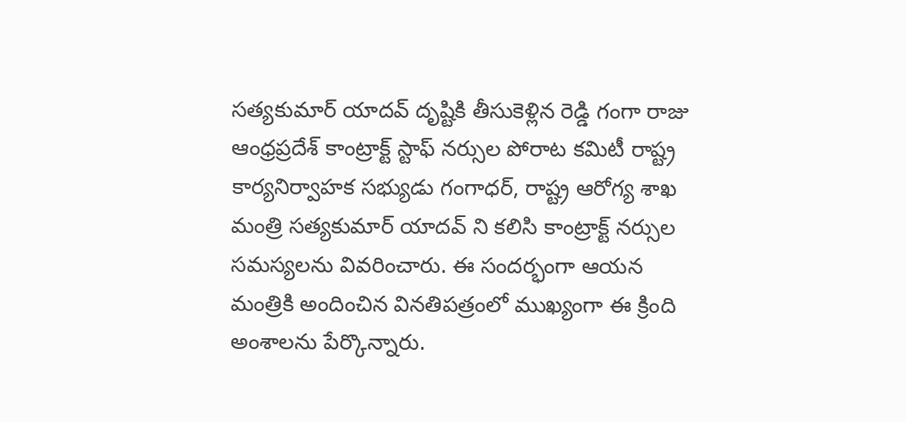సత్యకుమార్ యాదవ్ దృష్టికి తీసుకెళ్లిన రెడ్డి గంగా రాజు ఆంధ్రప్రదేశ్ కాంట్రాక్ట్ స్టాఫ్ నర్సుల పోరాట కమిటీ రాష్ట్ర కార్యనిర్వాహక సభ్యుడు గంగాధర్, రాష్ట్ర ఆరోగ్య శాఖ మంత్రి సత్యకుమార్ యాదవ్ ని కలిసి కాంట్రాక్ట్ నర్సుల సమస్యలను వివరించారు. ఈ సందర్భంగా ఆయన మంత్రికి అందించిన వినతిపత్రంలో ముఖ్యంగా ఈ క్రింది అంశాలను పేర్కొన్నారు.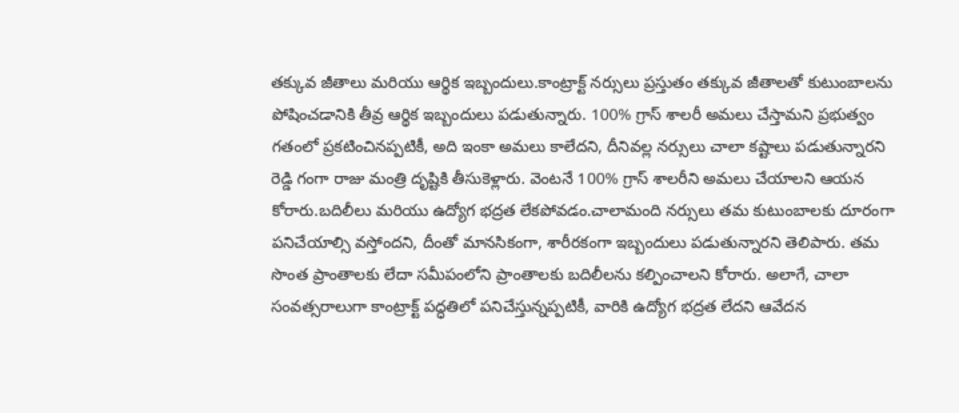తక్కువ జీతాలు మరియు ఆర్థిక ఇబ్బందులు.కాంట్రాక్ట్ నర్సులు ప్రస్తుతం తక్కువ జీతాలతో కుటుంబాలను పోషించడానికి తీవ్ర ఆర్థిక ఇబ్బందులు పడుతున్నారు. 100% గ్రాస్ శాలరీ అమలు చేస్తామని ప్రభుత్వం గతంలో ప్రకటించినప్పటికీ, అది ఇంకా అమలు కాలేదని, దీనివల్ల నర్సులు చాలా కష్టాలు పడుతున్నారని రెడ్డి గంగా రాజు మంత్రి దృష్టికి తీసుకెళ్లారు. వెంటనే 100% గ్రాస్ శాలరీని అమలు చేయాలని ఆయన కోరారు.బదిలీలు మరియు ఉద్యోగ భద్రత లేకపోవడం.చాలామంది నర్సులు తమ కుటుంబాలకు దూరంగా పనిచేయాల్సి వస్తోందని, దీంతో మానసికంగా, శారీరకంగా ఇబ్బందులు పడుతున్నారని తెలిపారు. తమ సొంత ప్రాంతాలకు లేదా సమీపంలోని ప్రాంతాలకు బదిలీలను కల్పించాలని కోరారు. అలాగే, చాలా సంవత్సరాలుగా కాంట్రాక్ట్ పద్ధతిలో పనిచేస్తున్నప్పటికీ, వారికి ఉద్యోగ భద్రత లేదని ఆవేదన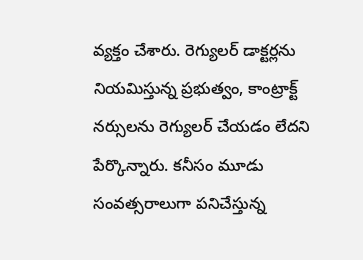వ్యక్తం చేశారు. రెగ్యులర్ డాక్టర్లను నియమిస్తున్న ప్రభుత్వం, కాంట్రాక్ట్ నర్సులను రెగ్యులర్ చేయడం లేదని పేర్కొన్నారు. కనీసం మూడు సంవత్సరాలుగా పనిచేస్తున్న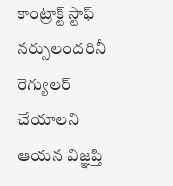కాంట్రాక్ట్ స్టాఫ్ నర్సులందరినీ రెగ్యులర్ చేయాలని ఆయన విజ్ఞప్తి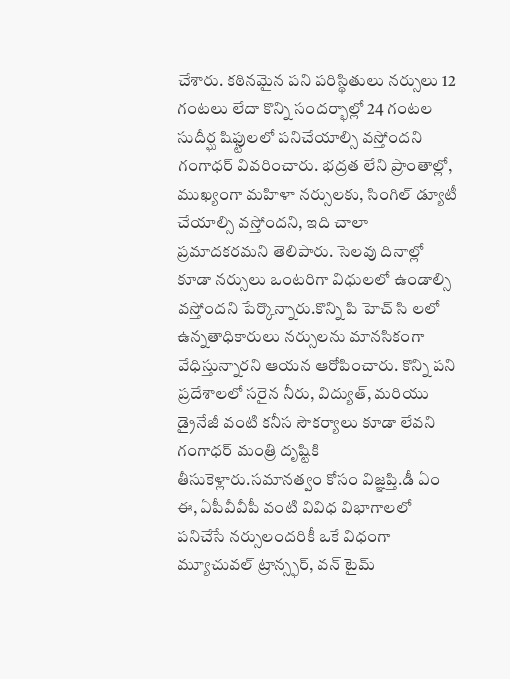చేశారు. కఠినమైన పని పరిస్థితులు నర్సులు 12 గంటలు లేదా కొన్ని సందర్భాల్లో 24 గంటల సుదీర్ఘ షిఫ్టులలో పనిచేయాల్సి వస్తోందని గంగాధర్ వివరించారు. భద్రత లేని ప్రాంతాల్లో, ముఖ్యంగా మహిళా నర్సులకు, సింగిల్ డ్యూటీ చేయాల్సి వస్తోందని, ఇది చాలా ప్రమాదకరమని తెలిపారు. సెలవు దినాల్లో కూడా నర్సులు ఒంటరిగా విధులలో ఉండాల్సి వస్తోందని పేర్కొన్నారు.కొన్ని పి హెచ్ సి లలో ఉన్నతాధికారులు నర్సులను మానసికంగా వేధిస్తున్నారని ఆయన ఆరోపించారు. కొన్ని పని ప్రదేశాలలో సరైన నీరు, విద్యుత్, మరియు డ్రైనేజీ వంటి కనీస సౌకర్యాలు కూడా లేవని గంగాధర్ మంత్రి దృష్టికి తీసుకెళ్లారు.సమానత్వం కోసం విజ్ఞప్తి.డీ ఏం ఈ, ఏపీవీవీపీ వంటి వివిధ విభాగాలలో పనిచేసే నర్సులందరికీ ఒకే విధంగా మ్యూచువల్ ట్రాన్స్ఫర్, వన్ టైమ్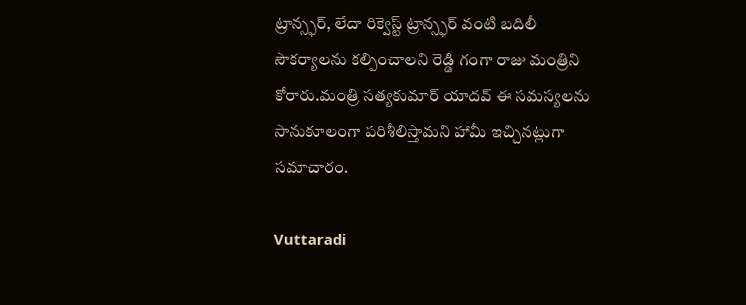ట్రాన్స్ఫర్, లేదా రిక్వెస్ట్ ట్రాన్స్ఫర్ వంటి బదిలీ సౌకర్యాలను కల్పించాలని రెడ్డి గంగా రాజు మంత్రిని కోరారు.మంత్రి సత్యకుమార్ యాదవ్ ఈ సమస్యలను సానుకూలంగా పరిశీలిస్తామని హామీ ఇచ్చినట్లుగా సమాచారం.

Vuttaradi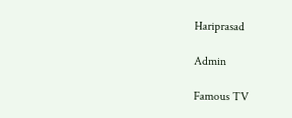Hariprasad

Admin

Famous TV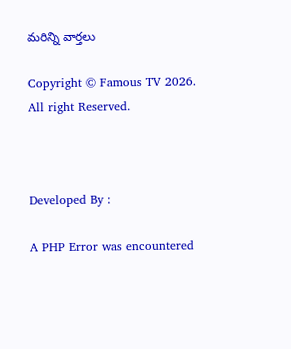మరిన్ని వార్తలు

Copyright © Famous TV 2026. All right Reserved.



Developed By :

A PHP Error was encountered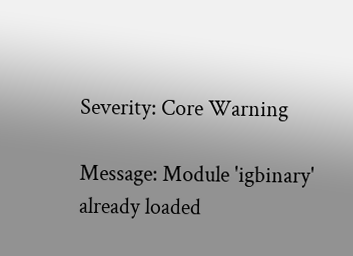Severity: Core Warning

Message: Module 'igbinary' already loaded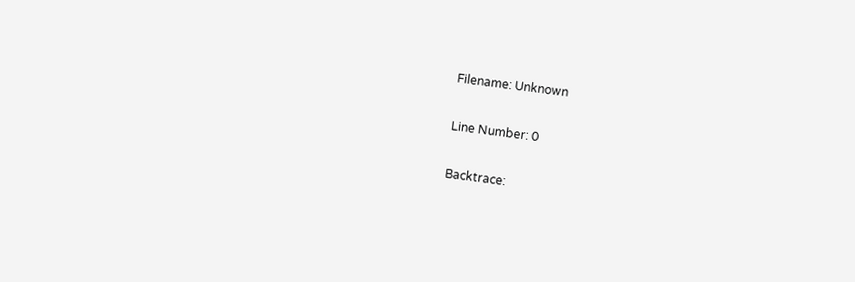Filename: Unknown

Line Number: 0

Backtrace: